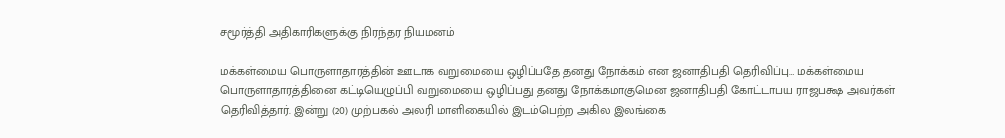சமூர்த்தி அதிகாரிகளுக்கு நிரந்தர நியமனம்

மக்கள்மைய பொருளாதாரத்தின் ஊடாக வறுமையை ஒழிப்பதே தனது நோக்கம் என ஜனாதிபதி தெரிவிப்பு… மக்கள்மைய பொருளாதாரத்தினை கட்டியெழுப்பி வறுமையை ஒழிப்பது தனது நோக்கமாகுமென ஜனாதிபதி கோட்டாபய ராஜபக்ஷ அவர்கள் தெரிவித்தார். இன்று (20) முற்பகல் அலரி மாளிகையில் இடம்பெற்ற அகில இலங்கை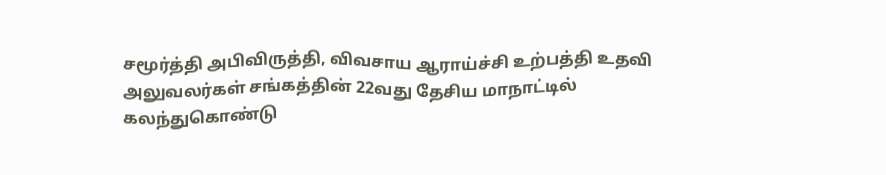சமூர்த்தி அபிவிருத்தி, விவசாய ஆராய்ச்சி உற்பத்தி உதவி அலுவலர்கள் சங்கத்தின் 22வது தேசிய மாநாட்டில் கலந்துகொண்டு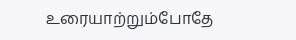உரையாற்றும்போதே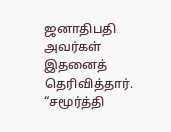ஜனாதிபதி அவர்கள் இதனைத் தெரிவித்தார். “சமூர்த்தி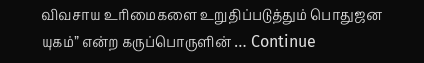விவசாய உரிமைகளை உறுதிப்படுத்தும் பொதுஜன யுகம்” என்ற கருப்பொருளின் … Continue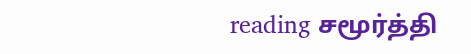reading சமூர்த்தி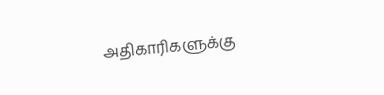அதிகாரிகளுக்கு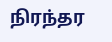நிரந்தர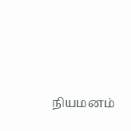நியமனம்